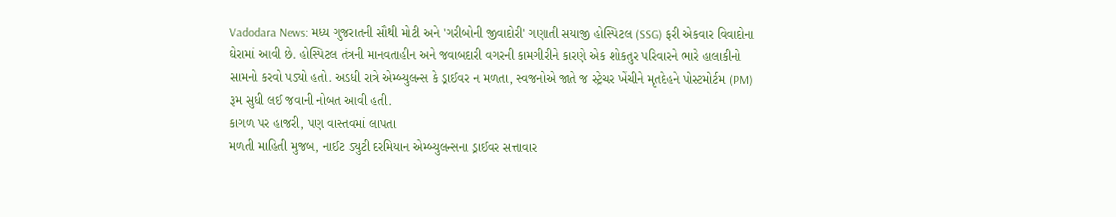Vadodara News: મધ્ય ગુજરાતની સૌથી મોટી અને 'ગરીબોની જીવાદોરી' ગણાતી સયાજી હોસ્પિટલ (SSG) ફરી એકવાર વિવાદોના ઘેરામાં આવી છે. હોસ્પિટલ તંત્રની માનવતાહીન અને જવાબદારી વગરની કામગીરીને કારણે એક શોકતુર પરિવારને ભારે હાલાકીનો સામનો કરવો પડ્યો હતો. અડધી રાત્રે એમ્બ્યુલન્સ કે ડ્રાઈવર ન મળતા, સ્વજનોએ જાતે જ સ્ટ્રેચર ખેંચીને મૃતદેહને પોસ્ટમોર્ટમ (PM) રૂમ સુધી લઈ જવાની નોબત આવી હતી.
કાગળ પર હાજરી, પણ વાસ્તવમાં લાપતા
મળતી માહિતી મુજબ, નાઈટ ડ્યુટી દરમિયાન એમ્બ્યુલન્સના ડ્રાઈવર સત્તાવાર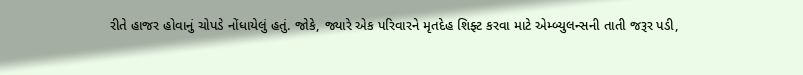રીતે હાજર હોવાનું ચોપડે નોંધાયેલું હતું. જોકે, જ્યારે એક પરિવારને મૃતદેહ શિફ્ટ કરવા માટે એમ્બ્યુલન્સની તાતી જરૂર પડી,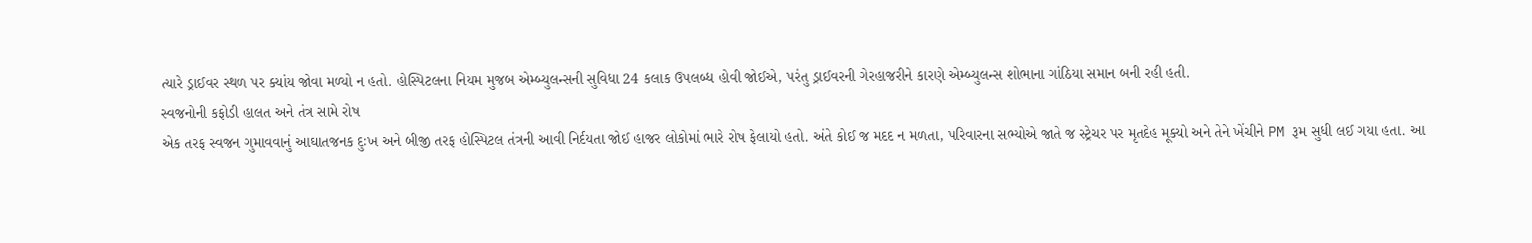ત્યારે ડ્રાઈવર સ્થળ પર ક્યાંય જોવા મળ્યો ન હતો. હોસ્પિટલના નિયમ મુજબ એમ્બ્યુલન્સની સુવિધા 24 કલાક ઉપલબ્ધ હોવી જોઈએ, પરંતુ ડ્રાઈવરની ગેરહાજરીને કારણે એમ્બ્યુલન્સ શોભાના ગાંઠિયા સમાન બની રહી હતી.
સ્વજનોની કફોડી હાલત અને તંત્ર સામે રોષ
એક તરફ સ્વજન ગુમાવવાનું આઘાતજનક દુઃખ અને બીજી તરફ હોસ્પિટલ તંત્રની આવી નિર્દયતા જોઈ હાજર લોકોમાં ભારે રોષ ફેલાયો હતો. અંતે કોઈ જ મદદ ન મળતા, પરિવારના સભ્યોએ જાતે જ સ્ટ્રેચર પર મૃતદેહ મૂક્યો અને તેને ખેંચીને PM રૂમ સુધી લઈ ગયા હતા. આ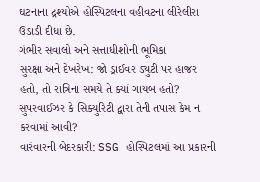ઘટનાના દ્રશ્યોએ હોસ્પિટલના વહીવટના લીરેલીરા ઉડાડી દીધા છે.
ગંભીર સવાલો અને સત્તાધીશોની ભૂમિકા
સુરક્ષા અને દેખરેખ: જો ડ્રાઈવર ડ્યુટી પર હાજર હતો, તો રાત્રિના સમયે તે ક્યાં ગાયબ હતો? સુપરવાઈઝર કે સિક્યુરિટી દ્વારા તેની તપાસ કેમ ન કરવામાં આવી?
વારંવારની બેદરકારી: SSG હોસ્પિટલમાં આ પ્રકારની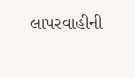લાપરવાહીની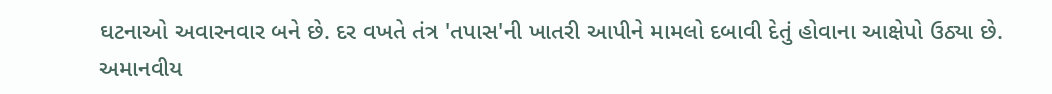ઘટનાઓ અવારનવાર બને છે. દર વખતે તંત્ર 'તપાસ'ની ખાતરી આપીને મામલો દબાવી દેતું હોવાના આક્ષેપો ઉઠ્યા છે.
અમાનવીય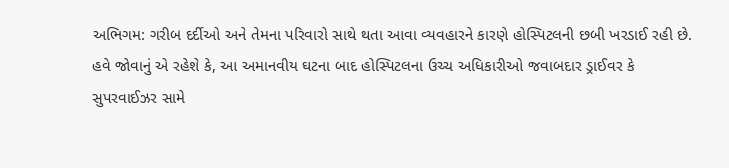અભિગમ: ગરીબ દર્દીઓ અને તેમના પરિવારો સાથે થતા આવા વ્યવહારને કારણે હોસ્પિટલની છબી ખરડાઈ રહી છે.
હવે જોવાનું એ રહેશે કે, આ અમાનવીય ઘટના બાદ હોસ્પિટલના ઉચ્ચ અધિકારીઓ જવાબદાર ડ્રાઈવર કે સુપરવાઈઝર સામે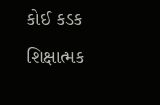કોઈ કડક શિક્ષાત્મક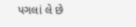પગલાં લે છે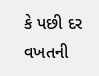કે પછી દર વખતની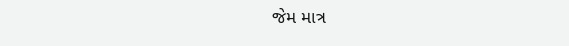જેમ માત્ર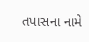તપાસના નામે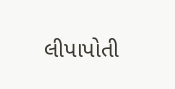લીપાપોતી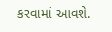કરવામાં આવશે.